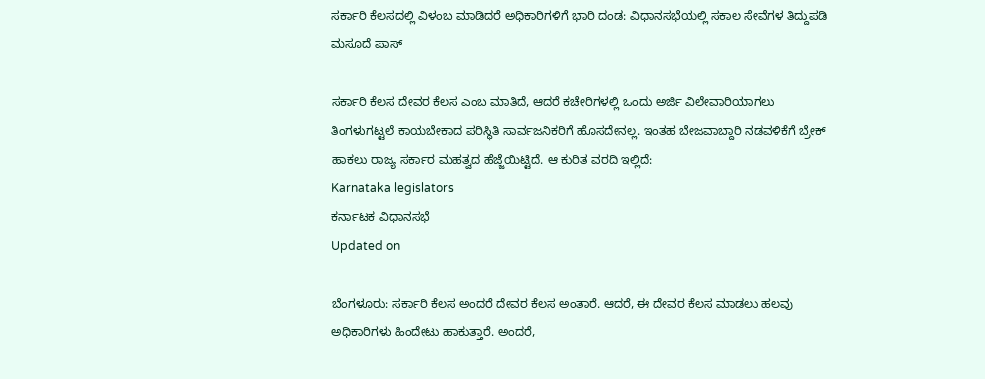ಸರ್ಕಾರಿ ಕೆಲಸದಲ್ಲಿ ವಿಳಂಬ ಮಾಡಿದರೆ ಅಧಿಕಾರಿಗಳಿಗೆ ಭಾರಿ ದಂಡ: ವಿಧಾನಸಭೆಯಲ್ಲಿ ಸಕಾಲ ಸೇವೆಗಳ ತಿದ್ದುಪಡಿ ಮಸೂದೆ ಪಾಸ್

ಸರ್ಕಾರಿ ಕೆಲಸ ದೇವರ ಕೆಲಸ ಎಂಬ ಮಾತಿದೆ, ಆದರೆ ಕಚೇರಿಗಳಲ್ಲಿ ಒಂದು ಅರ್ಜಿ ವಿಲೇವಾರಿಯಾಗಲು ತಿಂಗಳುಗಟ್ಟಲೆ ಕಾಯಬೇಕಾದ ಪರಿಸ್ಥಿತಿ ಸಾರ್ವಜನಿಕರಿಗೆ ಹೊಸದೇನಲ್ಲ. ಇಂತಹ ಬೇಜವಾಬ್ದಾರಿ ನಡವಳಿಕೆಗೆ ಬ್ರೇಕ್ ಹಾಕಲು ರಾಜ್ಯ ಸರ್ಕಾರ ಮಹತ್ವದ ಹೆಜ್ಜೆಯಿಟ್ಟಿದೆ. ಆ ಕುರಿತ ವರದಿ ಇಲ್ಲಿದೆ:
Karnataka legislators
ಕರ್ನಾಟಕ ವಿಧಾನಸಭೆ
Updated on

ಬೆಂಗಳೂರು: ಸರ್ಕಾರಿ ಕೆಲಸ ಅಂದರೆ ದೇವರ ಕೆಲಸ ಅಂತಾರೆ. ಆದರೆ, ಈ ದೇವರ ಕೆಲಸ ಮಾಡಲು ಹಲವು ಅಧಿಕಾರಿಗಳು ಹಿಂದೇಟು ಹಾಕುತ್ತಾರೆ. ಅಂದರೆ,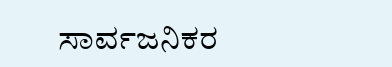ಸಾರ್ವಜನಿಕರ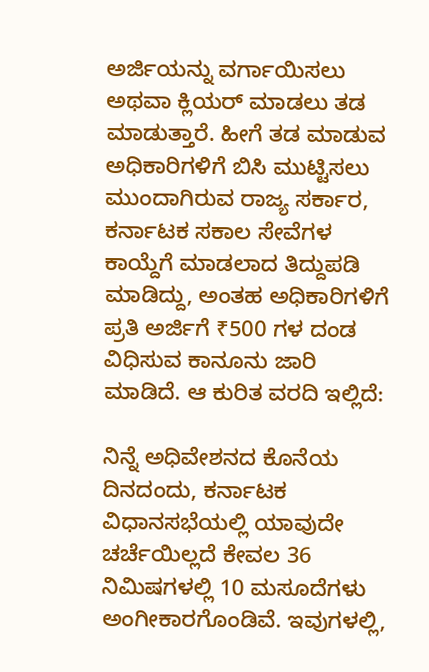ಅರ್ಜಿಯನ್ನು ವರ್ಗಾಯಿಸಲು ಅಥವಾ ಕ್ಲಿಯರ್ ಮಾಡಲು ತಡ ಮಾಡುತ್ತಾರೆ. ಹೀಗೆ ತಡ ಮಾಡುವ ಅಧಿಕಾರಿಗಳಿಗೆ ಬಿಸಿ ಮುಟ್ಟಿಸಲು ಮುಂದಾಗಿರುವ ರಾಜ್ಯ ಸರ್ಕಾರ, ಕರ್ನಾಟಕ ಸಕಾಲ ಸೇವೆಗಳ ಕಾಯ್ದೆಗೆ ಮಾಡಲಾದ ತಿದ್ದುಪಡಿ ಮಾಡಿದ್ದು, ಅಂತಹ ಅಧಿಕಾರಿಗಳಿಗೆ ಪ್ರತಿ ಅರ್ಜಿಗೆ ₹500 ಗಳ ದಂಡ ವಿಧಿಸುವ ಕಾನೂನು ಜಾರಿ ಮಾಡಿದೆ. ಆ ಕುರಿತ ವರದಿ ಇಲ್ಲಿದೆ:

ನಿನ್ನೆ ಅಧಿವೇಶನದ ಕೊನೆಯ ದಿನದಂದು, ಕರ್ನಾಟಕ ವಿಧಾನಸಭೆಯಲ್ಲಿ ಯಾವುದೇ ಚರ್ಚೆಯಿಲ್ಲದೆ ಕೇವಲ 36 ನಿಮಿಷಗಳಲ್ಲಿ 10 ಮಸೂದೆಗಳು ಅಂಗೀಕಾರಗೊಂಡಿವೆ. ಇವುಗಳಲ್ಲಿ,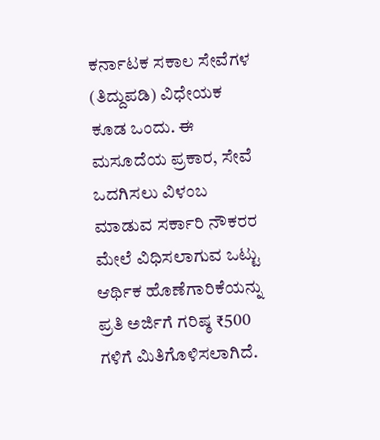ಕರ್ನಾಟಕ ಸಕಾಲ ಸೇವೆಗಳ (ತಿದ್ದುಪಡಿ) ವಿಧೇಯಕ ಕೂಡ ಒಂದು. ಈ ಮಸೂದೆಯ ಪ್ರಕಾರ, ಸೇವೆ ಒದಗಿಸಲು ವಿಳಂಬ ಮಾಡುವ ಸರ್ಕಾರಿ ನೌಕರರ ಮೇಲೆ ವಿಧಿಸಲಾಗುವ ಒಟ್ಟು ಆರ್ಥಿಕ ಹೊಣೆಗಾರಿಕೆಯನ್ನು ಪ್ರತಿ ಅರ್ಜಿಗೆ ಗರಿಷ್ಠ ₹500 ಗಳಿಗೆ ಮಿತಿಗೊಳಿಸಲಾಗಿದೆ.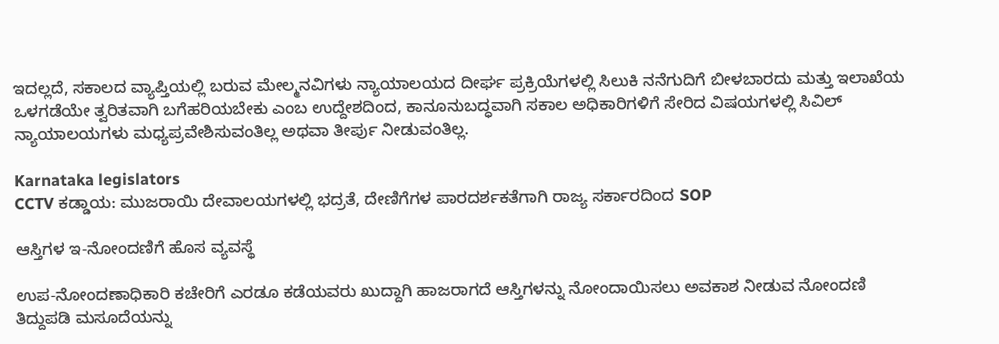ಇದಲ್ಲದೆ, ಸಕಾಲದ ವ್ಯಾಪ್ತಿಯಲ್ಲಿ ಬರುವ ಮೇಲ್ಮನವಿಗಳು ನ್ಯಾಯಾಲಯದ ದೀರ್ಘ ಪ್ರಕ್ರಿಯೆಗಳಲ್ಲಿ ಸಿಲುಕಿ ನನೆಗುದಿಗೆ ಬೀಳಬಾರದು ಮತ್ತು ಇಲಾಖೆಯ ಒಳಗಡೆಯೇ ತ್ವರಿತವಾಗಿ ಬಗೆಹರಿಯಬೇಕು ಎಂಬ ಉದ್ದೇಶದಿಂದ, ಕಾನೂನುಬದ್ಧವಾಗಿ ಸಕಾಲ ಅಧಿಕಾರಿಗಳಿಗೆ ಸೇರಿದ ವಿಷಯಗಳಲ್ಲಿ ಸಿವಿಲ್ ನ್ಯಾಯಾಲಯಗಳು ಮಧ್ಯಪ್ರವೇಶಿಸುವಂತಿಲ್ಲ ಅಥವಾ ತೀರ್ಪು ನೀಡುವಂತಿಲ್ಲ.

Karnataka legislators
CCTV ಕಡ್ಡಾಯ: ಮುಜರಾಯಿ ದೇವಾಲಯಗಳಲ್ಲಿ ಭದ್ರತೆ, ದೇಣಿಗೆಗಳ ಪಾರದರ್ಶಕತೆಗಾಗಿ ರಾಜ್ಯ ಸರ್ಕಾರದಿಂದ SOP

ಆಸ್ತಿಗಳ ಇ-ನೋಂದಣಿಗೆ ಹೊಸ ವ್ಯವಸ್ಥೆ

ಉಪ-ನೋಂದಣಾಧಿಕಾರಿ ಕಚೇರಿಗೆ ಎರಡೂ ಕಡೆಯವರು ಖುದ್ದಾಗಿ ಹಾಜರಾಗದೆ ಆಸ್ತಿಗಳನ್ನು ನೋಂದಾಯಿಸಲು ಅವಕಾಶ ನೀಡುವ ನೋಂದಣಿ ತಿದ್ದುಪಡಿ ಮಸೂದೆಯನ್ನು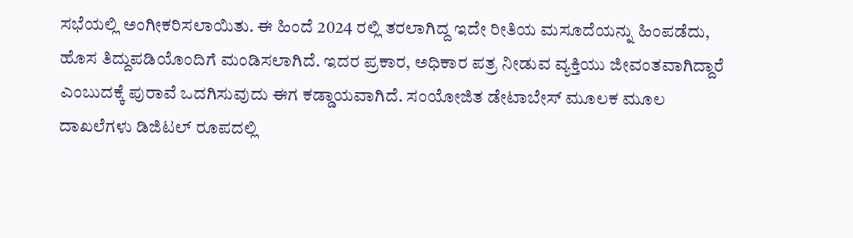ಸಭೆಯಲ್ಲಿ ಅಂಗೀಕರಿಸಲಾಯಿತು. ಈ ಹಿಂದೆ 2024 ರಲ್ಲಿ ತರಲಾಗಿದ್ದ ಇದೇ ರೀತಿಯ ಮಸೂದೆಯನ್ನು ಹಿಂಪಡೆದು, ಹೊಸ ತಿದ್ದುಪಡಿಯೊಂದಿಗೆ ಮಂಡಿಸಲಾಗಿದೆ. ಇದರ ಪ್ರಕಾರ, ಅಧಿಕಾರ ಪತ್ರ ನೀಡುವ ವ್ಯಕ್ತಿಯು ಜೀವಂತವಾಗಿದ್ದಾರೆ ಎಂಬುದಕ್ಕೆ ಪುರಾವೆ ಒದಗಿಸುವುದು ಈಗ ಕಡ್ಡಾಯವಾಗಿದೆ. ಸಂಯೋಜಿತ ಡೇಟಾಬೇಸ್ ಮೂಲಕ ಮೂಲ ದಾಖಲೆಗಳು ಡಿಜಿಟಲ್ ರೂಪದಲ್ಲಿ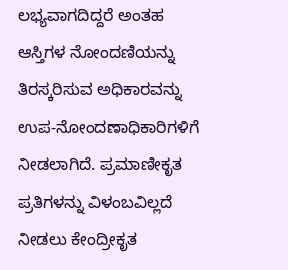ಲಭ್ಯವಾಗದಿದ್ದರೆ ಅಂತಹ ಆಸ್ತಿಗಳ ನೋಂದಣಿಯನ್ನು ತಿರಸ್ಕರಿಸುವ ಅಧಿಕಾರವನ್ನು ಉಪ-ನೋಂದಣಾಧಿಕಾರಿಗಳಿಗೆ ನೀಡಲಾಗಿದೆ. ಪ್ರಮಾಣೀಕೃತ ಪ್ರತಿಗಳನ್ನು ವಿಳಂಬವಿಲ್ಲದೆ ನೀಡಲು ಕೇಂದ್ರೀಕೃತ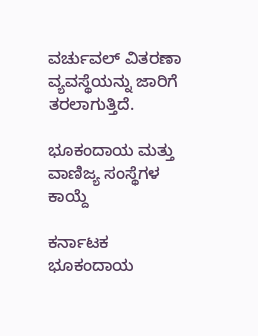ವರ್ಚುವಲ್ ವಿತರಣಾ ವ್ಯವಸ್ಥೆಯನ್ನು ಜಾರಿಗೆ ತರಲಾಗುತ್ತಿದೆ.

ಭೂಕಂದಾಯ ಮತ್ತು ವಾಣಿಜ್ಯ ಸಂಸ್ಥೆಗಳ ಕಾಯ್ದೆ

ಕರ್ನಾಟಕ ಭೂಕಂದಾಯ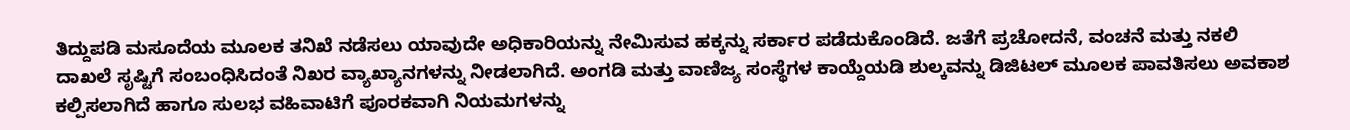ತಿದ್ದುಪಡಿ ಮಸೂದೆಯ ಮೂಲಕ ತನಿಖೆ ನಡೆಸಲು ಯಾವುದೇ ಅಧಿಕಾರಿಯನ್ನು ನೇಮಿಸುವ ಹಕ್ಕನ್ನು ಸರ್ಕಾರ ಪಡೆದುಕೊಂಡಿದೆ. ಜತೆಗೆ ಪ್ರಚೋದನೆ, ವಂಚನೆ ಮತ್ತು ನಕಲಿ ದಾಖಲೆ ಸೃಷ್ಟಿಗೆ ಸಂಬಂಧಿಸಿದಂತೆ ನಿಖರ ವ್ಯಾಖ್ಯಾನಗಳನ್ನು ನೀಡಲಾಗಿದೆ. ಅಂಗಡಿ ಮತ್ತು ವಾಣಿಜ್ಯ ಸಂಸ್ಥೆಗಳ ಕಾಯ್ದೆಯಡಿ ಶುಲ್ಕವನ್ನು ಡಿಜಿಟಲ್ ಮೂಲಕ ಪಾವತಿಸಲು ಅವಕಾಶ ಕಲ್ಪಿಸಲಾಗಿದೆ ಹಾಗೂ ಸುಲಭ ವಹಿವಾಟಿಗೆ ಪೂರಕವಾಗಿ ನಿಯಮಗಳನ್ನು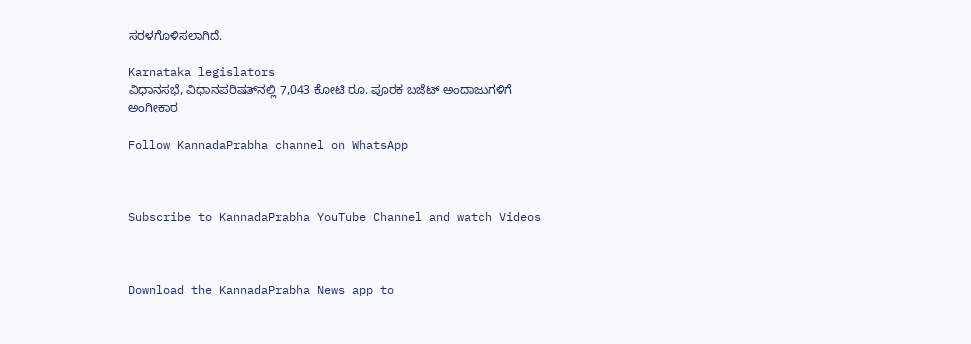ಸರಳಗೊಳಿಸಲಾಗಿದೆ.

Karnataka legislators
ವಿಧಾನಸಭೆ, ವಿಧಾನಪರಿಷತ್‌ನಲ್ಲಿ 7,043 ಕೋಟಿ ರೂ. ಪೂರಕ ಬಜೆಟ್ ಅಂದಾಜುಗಳಿಗೆ ಅಂಗೀಕಾರ

Follow KannadaPrabha channel on WhatsApp



Subscribe to KannadaPrabha YouTube Channel and watch Videos



Download the KannadaPrabha News app to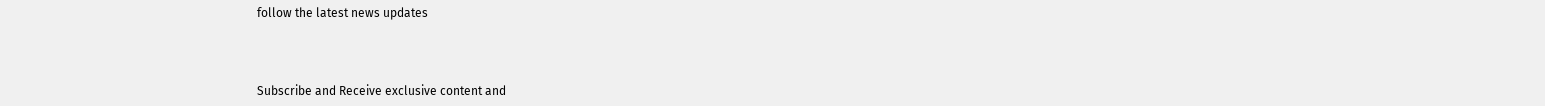follow the latest news updates



Subscribe and Receive exclusive content and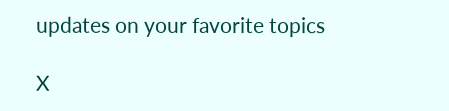updates on your favorite topics

X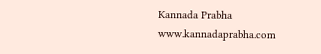Kannada Prabha
www.kannadaprabha.com